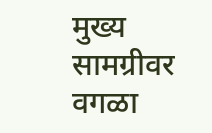मुख्य सामग्रीवर वगळा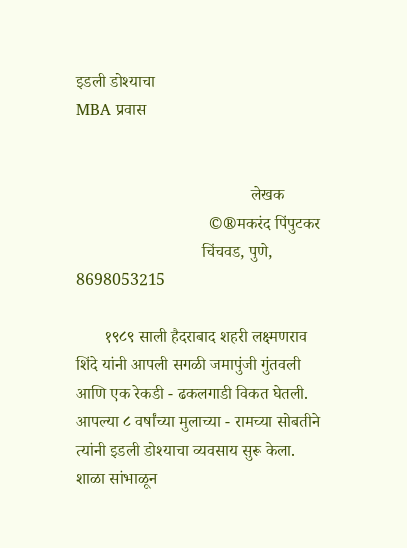इडली डोश्याचा
MBA प्रवास


                                          लेखक
                                ©®मकरंद पिंपुटकर
                              चिंचवड, पुणे, 8698053215

       १९८९ साली हैदराबाद शहरी लक्ष्मणराव शिंदे यांनी आपली सगळी जमापुंजी गुंतवली आणि एक रेकडी - ढकलगाडी विकत घेतली. आपल्या ८ वर्षांच्या मुलाच्या - रामच्या सोबतीने त्यांनी इडली डोश्याचा व्यवसाय सुरू केला. शाळा सांभाळून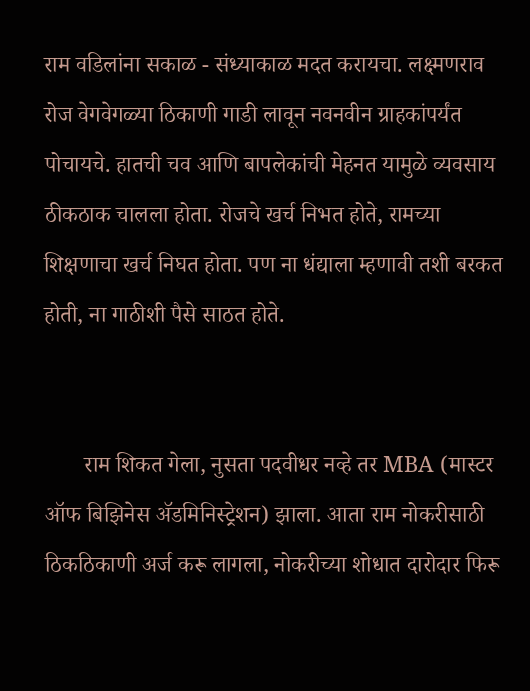राम वडिलांना सकाळ - संध्याकाळ मदत करायचा. लक्ष्मणराव रोज वेगवेगळ्या ठिकाणी गाडी लावून नवनवीन ग्राहकांपर्यंत पोचायचे. हातची चव आणि बापलेकांची मेहनत यामुळे व्यवसाय ठीकठाक चालला होता. रोजचे खर्च निभत होते, रामच्या शिक्षणाचा खर्च निघत होता. पण ना धंद्याला म्हणावी तशी बरकत होती, ना गाठीशी पैसे साठत होते.


       राम शिकत गेला, नुसता पदवीधर नव्हे तर MBA (मास्टर ऑफ बिझिनेस ॲडमिनिस्ट्रेशन) झाला. आता राम नोकरीसाठी ठिकठिकाणी अर्ज करू लागला, नोकरीच्या शोधात दारोदार फिरू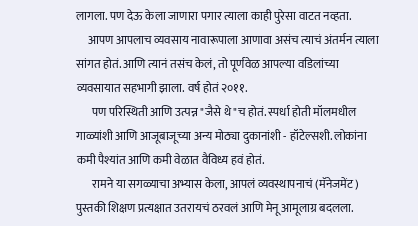लागला. पण देऊ केला जाणारा पगार त्याला काही पुरेसा वाटत नव्हता.
     आपण आपलाच व्यवसाय नावारूपाला आणावा असंच त्याचं अंतर्मन त्याला सांगत होतं. आणि त्यानं तसंच केलं, तो पूर्णवेळ आपल्या वडिलांच्या व्यवसायात सहभागी झाला. वर्ष होतं २०११.
       पण परिस्थिती आणि उत्पन्न "जैसे थे"च होतं. स्पर्धा होती मॉलमधील गाळ्यांशी आणि आजूबाजूच्या अन्य मोठ्या दुकानांशी - हॉटेल्सशी. लोकांना कमी पैश्यांत आणि कमी वेळात वैविध्य हवं होतं.
       रामने या सगळ्याचा अभ्यास केला, आपलं व्यवस्थापनाचं (मॅनेजमेंट) पुस्तकी शिक्षण प्रत्यक्षात उतरायचं ठरवलं आणि मेनू आमूलाग्र बदलला.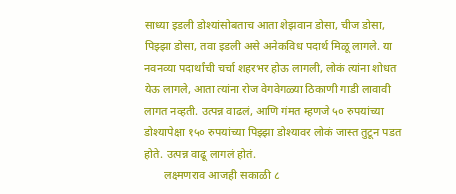साध्या इडली डोश्यांसोबताच आता शेझवान डोसा, चीज डोसा, पिझ्झा डोसा, तवा इडली असे अनेकविध पदार्थ मिळू लागले. या नवनव्या पदार्थांची चर्चा शहरभर होऊ लागली, लोकं त्यांना शोधत येऊ लागले, आता त्यांना रोज वेगवेगळ्या ठिकाणी गाडी लावावी लागत नव्हती. उत्पन्न वाढलं, आणि गंमत म्हणजे ५० रुपयांच्या डोश्यापेक्षा १५० रुपयांच्या पिझ्झा डोश्यावर लोकं जास्त तुटून पडत होते. उत्पन्न वाढू लागलं होतं.
       लक्ष्मणराव आजही सकाळी ८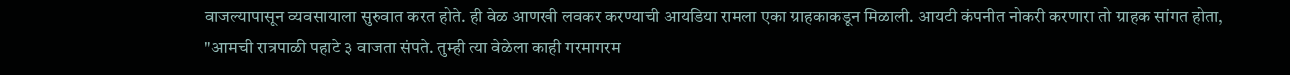वाजल्यापासून व्यवसायाला सुरुवात करत होते. ही वेळ आणखी लवकर करण्याची आयडिया रामला एका ग्राहकाकडून मिळाली. आयटी कंपनीत नोकरी करणारा तो ग्राहक सांगत होता, "आमची रात्रपाळी पहाटे ३ वाजता संपते. तुम्ही त्या वेळेला काही गरमागरम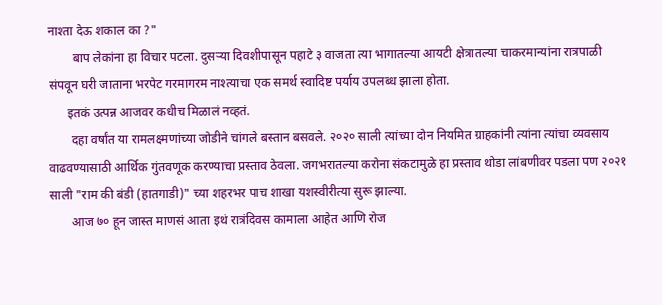नाश्ता देऊ शकाल का ?"
        बाप लेकांना हा विचार पटला. दुसऱ्या दिवशीपासून पहाटे ३ वाजता त्या भागातल्या आयटी क्षेत्रातल्या चाकरमान्यांना रात्रपाळी संपवून घरी जाताना भरपेट गरमागरम नाश्त्याचा एक समर्थ स्वादिष्ट पर्याय उपलब्ध झाला होता.
      इतकं उत्पन्न आजवर कधीच मिळालं नव्हतं.
       दहा वर्षांत या रामलक्ष्मणांच्या जोडीने चांगले बस्तान बसवले. २०२० साली त्यांच्या दोन नियमित ग्राहकांनी त्यांना त्यांचा व्यवसाय वाढवण्यासाठी आर्थिक गुंतवणूक करण्याचा प्रस्ताव ठेवला. जगभरातल्या करोना संकटामुळे हा प्रस्ताव थोडा लांबणीवर पडला पण २०२१ साली "राम की बंडी (हातगाडी)" च्या शहरभर पाच शाखा यशस्वीरीत्या सुरू झाल्या.
       आज ७० हून जास्त माणसं आता इथं रात्रंदिवस कामाला आहेत आणि रोज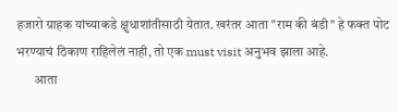हजारो ग्राहक यांच्याकडे क्षुधाशांतीसाठी येतात. खरंतर आता "राम की बंडी" हे फक्त पोट भरण्याचं ठिकाण राहिलेलं नाही, तो एक must visit अनुभव झाला आहे.
       आता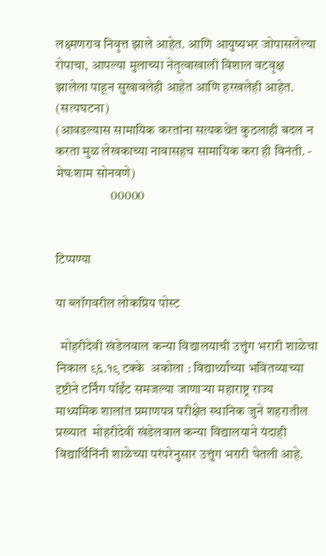लक्ष्मणराव निवृत्त झाले आहेत. आणि आयुष्यभर जोपासलेल्या रोपाचा, आपल्या मुलाच्या नेतृत्वाखाली विशाल वटवृक्ष झालेला पाहून सुखावलेही आहेत आणि हरखलेही आहेत.
(सत्यघटना)
(आवडल्यास सामायिक करतांना सत्यकथेत कुठलाही बदल न करता मुळ लेखकाच्या नावासहच सामायिक करा ही विनंती. - मेघःशाम सोनवणे)
                     00000


टिप्पण्या

या ब्लॉगवरील लोकप्रिय पोस्ट

  मोहरीदेवी खंडेलवाल कन्या विद्यालयाची उत्तुंग भरारी शाळेचा निकाल ९६.१९ टक्के  अकोला : विद्यार्थ्यांच्या भवितव्याच्या दृष्टीने टर्निंग पॉईंट समजल्या जाणाऱ्या महाराष्ट्र राज्य माध्यमिक शालांत प्रमाणपत्र परीक्षेत स्थानिक जुने शहरातील प्रख्यात  मोहरीदेवी खंडेलवाल कन्या विद्यालयाने यंदाही विद्यार्थिनिंनी शाळेच्या परंपरेनुसार उत्तुंग भरारी घेतली आहे.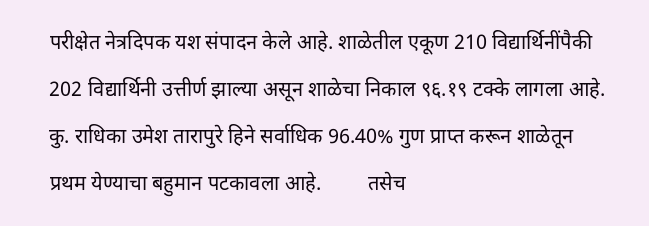परीक्षेत नेत्रदिपक यश संपादन केले आहे. शाळेतील एकूण 210 विद्यार्थिनींपैकी 202 विद्यार्थिनी उत्तीर्ण झाल्या असून शाळेचा निकाल ९६.१९ टक्के लागला आहे. कु. राधिका उमेश तारापुरे हिने सर्वाधिक 96.40% गुण प्राप्त करून शाळेतून प्रथम येण्याचा बहुमान पटकावला आहे.         तसेच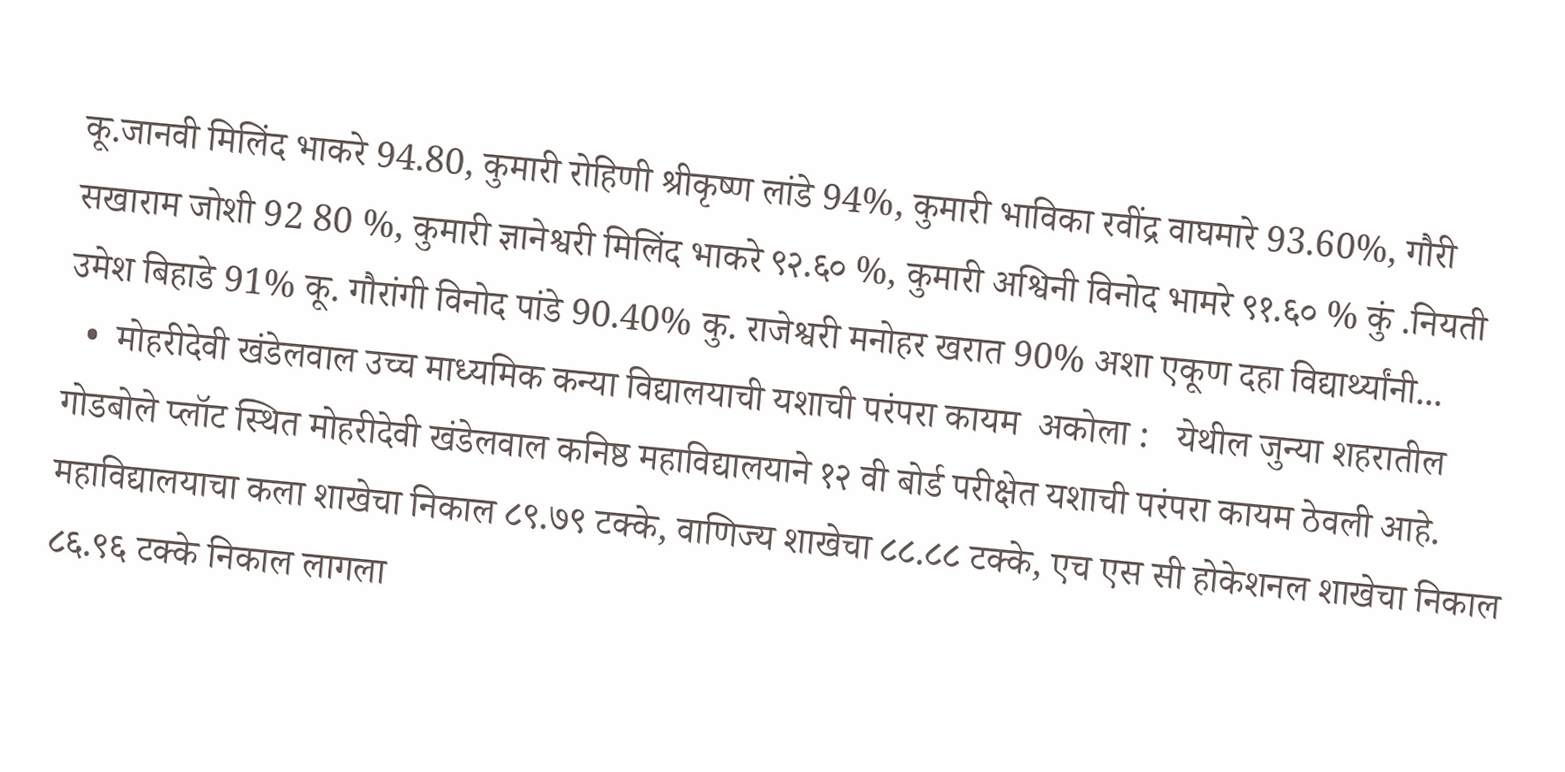कू.जानवी मिलिंद भाकरे 94.80, कुमारी रोहिणी श्रीकृष्ण लांडे 94%, कुमारी भाविका रवींद्र वाघमारे 93.60%, गौरी सखाराम जोशी 92 80 %, कुमारी ज्ञानेश्वरी मिलिंद भाकरे ९२.६० %, कुमारी अश्विनी विनोद भामरे ९१.६० % कुं .नियती उमेश बिहाडे 91% कू. गौरांगी विनोद पांडे 90.40% कु. राजेश्वरी मनोहर खरात 90% अशा एकूण दहा विद्यार्थ्यांनी...
  •  मोहरीदेवी खंडेलवाल उच्च माध्यमिक कन्या विद्यालयाची यशाची परंपरा कायम  अकोला :   येथील जुन्या शहरातील गोडबोले प्लॉट स्थित मोहरीदेवी खंडेलवाल कनिष्ठ महावि‌द्यालयाने १२ वी बोर्ड परीक्षेत यशाची परंपरा कायम ठेवली आहे. महावि‌द्यालयाचा कला शाखेचा निकाल ८९.७९ टक्के, वाणिज्य शाखेचा ८८.८८ टक्के, एच एस सी होकेशनल शाखेचा निकाल ८६.९६ टक्के निकाल लागला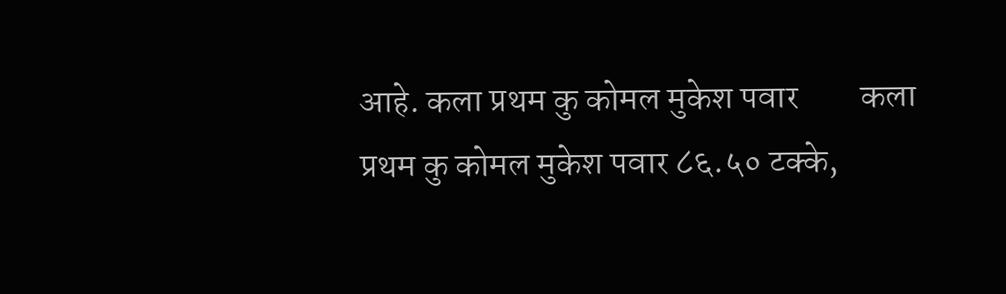आहे. कला प्रथम कु कोमल मुकेश पवार         कला प्रथम कु कोमल मुकेश पवार ८६.५० टक्के,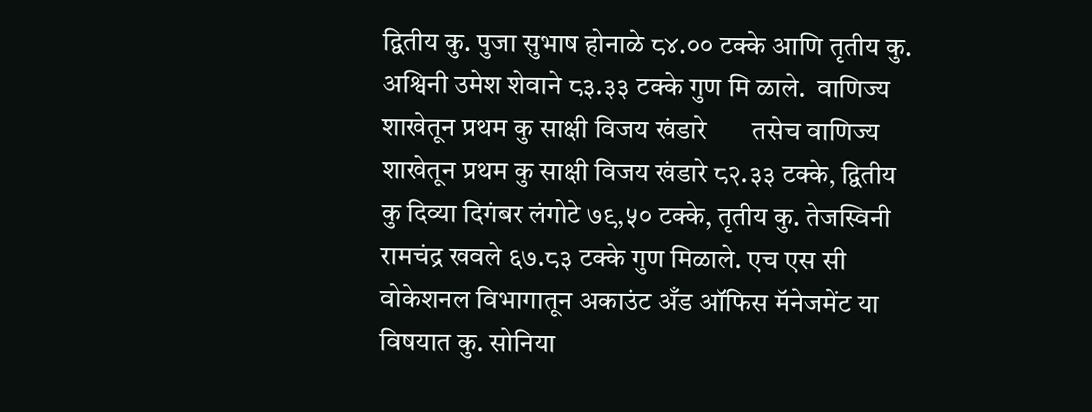द्वितीय कु. पुजा सुभाष होनाळे ८४.०० टक्के आणि तृतीय कु. अश्विनी उमेश शेवाने ८३.३३ टक्के गुण मि ळाले.  वाणिज्य शाखेतून प्रथम कु साक्षी विजय खंडारे       तसेच वाणिज्य शाखेतून प्रथम कु साक्षी विजय खंडारे ८२.३३ टक्के, द्वितीय कु दिव्या दिगंबर लंगोटे ७९,५० टक्के, तृतीय कु. तेजस्विनी रामचंद्र खवले ६७.८३ टक्के गुण मिळाले. एच एस सी वोकेशनल विभागातून अकाउंट अँड ऑफिस मॅनेजमेंट या विषयात कु. सोनिया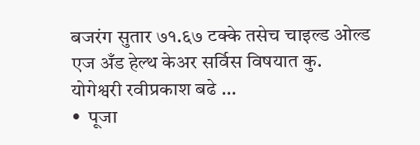बजरंग सुतार ७१.६७ टक्के तसेच चाइल्ड ओल्ड एज अँड हेल्थ केअर सर्विस विषयात कु. योगेश्वरी रवीप्रकाश बढे ...
•  पूजा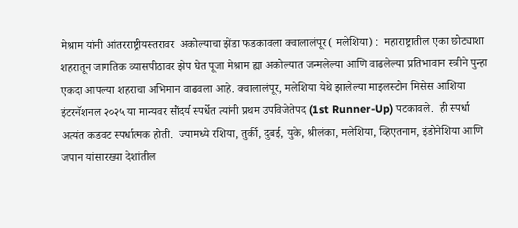मेश्राम यांनी आंतरराष्ट्रीयस्तरावर  अकोल्याचा झेंडा फडकावला क्वालालंपूर( मलेशिया) :  महाराष्ट्रातील एका छोट्याशा शहरातून जागतिक व्यासपीठावर झेप घेत पूजा मेश्राम ह्या अकोल्यात जन्मलेल्या आणि वाढलेल्या प्रतिभावान स्त्रीने पुन्हा एकदा आपल्या शहराचा अभिमान वाढवला आहे. क्वालालंपूर, मलेशिया येथे झालेल्या माइलस्टोन मिसेस आशिया इंटरनॅशनल २०२५ या मान्यवर सौंदर्य स्पर्धेत त्यांनी प्रथम उपविजेतेपद (1st Runner-Up) पटकावले.  ही स्पर्धा अत्यंत कडवट स्पर्धात्मक होती.  ज्यामध्ये रशिया, तुर्की, दुबई, युके, श्रीलंका, मलेशिया, व्हिएतनाम, इंडोनेशिया आणि जपान यांसारख्या देशांतील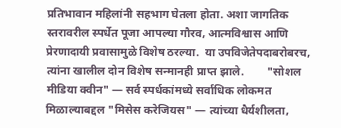प्रतिभावान महिलांनी सहभाग घेतला होता. अशा जागतिक स्तरावरील स्पर्धेत पूजा आपल्या गौरव, आत्मविश्वास आणि प्रेरणादायी प्रवासामुळे विशेष ठरल्या.  या उपविजेतेपदाबरोबरच, त्यांना खालील दोन विशेष सन्मानही प्राप्त झाले.        "सोशल मीडिया क्वीन" — सर्व स्पर्धकांमध्ये सर्वाधिक लोकमत मिळाल्याबद्दल "मिसेस करेजियस" — त्यांच्या धैर्यशीलता,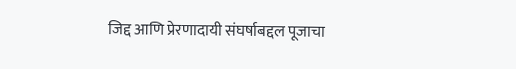जिद्द आणि प्रेरणादायी संघर्षाबद्दल पूजाचा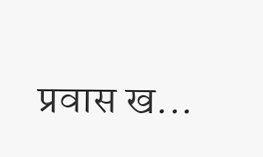प्रवास ख...